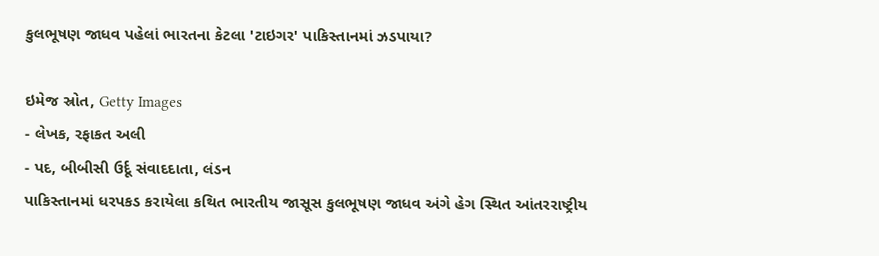કુલભૂષણ જાધવ પહેલાં ભારતના કેટલા 'ટાઇગર' પાકિસ્તાનમાં ઝડપાયા?

ઇમેજ સ્રોત, Getty Images
- લેખક, રફાકત અલી
- પદ, બીબીસી ઉર્દૂ સંવાદદાતા, લંડન
પાકિસ્તાનમાં ધરપકડ કરાયેલા કથિત ભારતીય જાસૂસ કુલભૂષણ જાધવ અંગે હેગ સ્થિત આંતરરાષ્ટ્રીય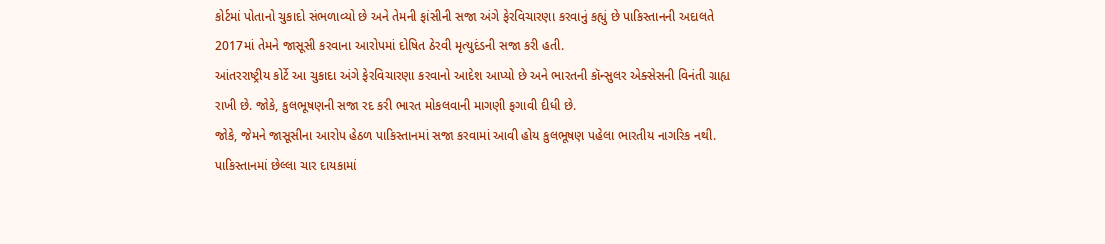કોર્ટમાં પોતાનો ચુકાદો સંભળાવ્યો છે અને તેમની ફાંસીની સજા અંગે ફેરવિચારણા કરવાનું કહ્યું છે પાકિસ્તાનની અદાલતે 2017માં તેમને જાસૂસી કરવાના આરોપમાં દોષિત ઠેરવી મૃત્યુદંડની સજા કરી હતી.
આંતરરાષ્ટ્રીય કોર્ટે આ ચુકાદા અંગે ફેરવિચારણા કરવાનો આદેશ આપ્યો છે અને ભારતની કૉન્સુલર એક્સેસની વિનંતી ગ્રાહ્ય રાખી છે. જોકે, કુલભૂષણની સજા રદ કરી ભારત મોકલવાની માગણી ફગાવી દીધી છે.
જોકે, જેમને જાસૂસીના આરોપ હેઠળ પાકિસ્તાનમાં સજા કરવામાં આવી હોય કુલભૂષણ પહેલા ભારતીય નાગરિક નથી.
પાકિસ્તાનમાં છેલ્લા ચાર દાયકામાં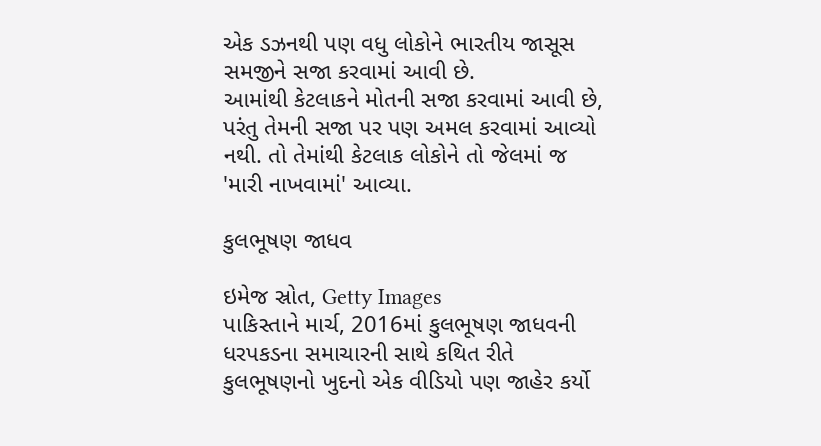એક ડઝનથી પણ વધુ લોકોને ભારતીય જાસૂસ સમજીને સજા કરવામાં આવી છે.
આમાંથી કેટલાકને મોતની સજા કરવામાં આવી છે, પરંતુ તેમની સજા પર પણ અમલ કરવામાં આવ્યો નથી. તો તેમાંથી કેટલાક લોકોને તો જેલમાં જ 'મારી નાખવામાં' આવ્યા.

કુલભૂષણ જાધવ

ઇમેજ સ્રોત, Getty Images
પાકિસ્તાને માર્ચ, 2016માં કુલભૂષણ જાધવની ધરપકડના સમાચારની સાથે કથિત રીતે કુલભૂષણનો ખુદનો એક વીડિયો પણ જાહેર કર્યો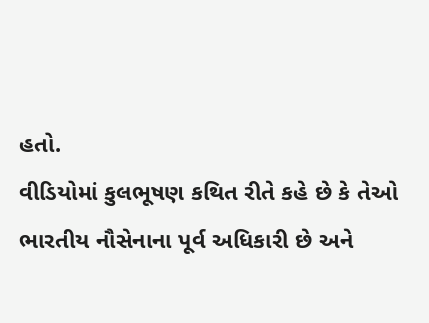હતો.
વીડિયોમાં કુલભૂષણ કથિત રીતે કહે છે કે તેઓ ભારતીય નૌસેનાના પૂર્વ અધિકારી છે અને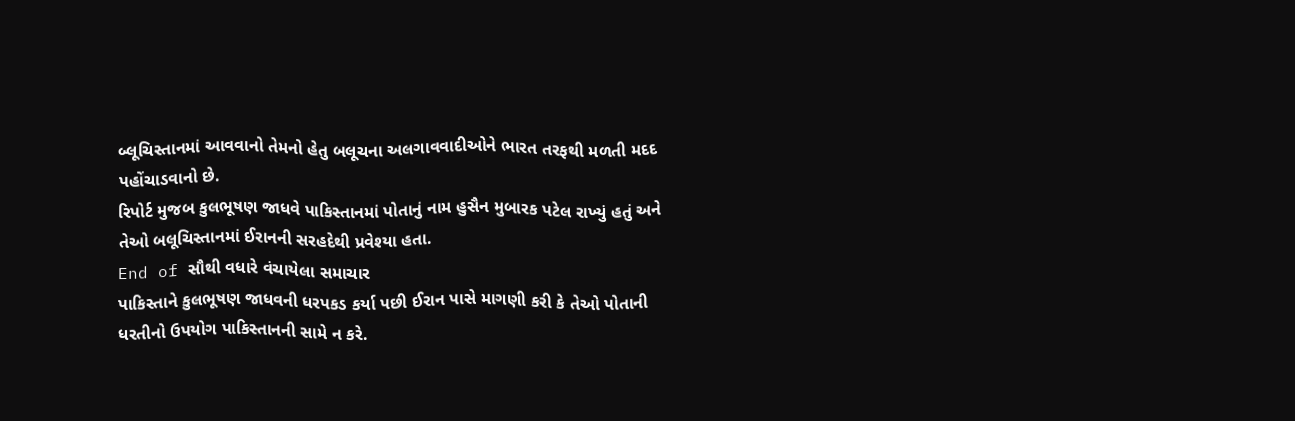બ્લૂચિસ્તાનમાં આવવાનો તેમનો હેતુ બલૂચના અલગાવવાદીઓને ભારત તરફથી મળતી મદદ પહોંચાડવાનો છે.
રિપોર્ટ મુજબ કુલભૂષણ જાધવે પાકિસ્તાનમાં પોતાનું નામ હુસૈન મુબારક પટેલ રાખ્યું હતું અને તેઓ બલૂચિસ્તાનમાં ઈરાનની સરહદેથી પ્રવેશ્યા હતા.
End of સૌથી વધારે વંચાયેલા સમાચાર
પાકિસ્તાને કુલભૂષણ જાધવની ધરપકડ કર્યા પછી ઈરાન પાસે માગણી કરી કે તેઓ પોતાની ધરતીનો ઉપયોગ પાકિસ્તાનની સામે ન કરે.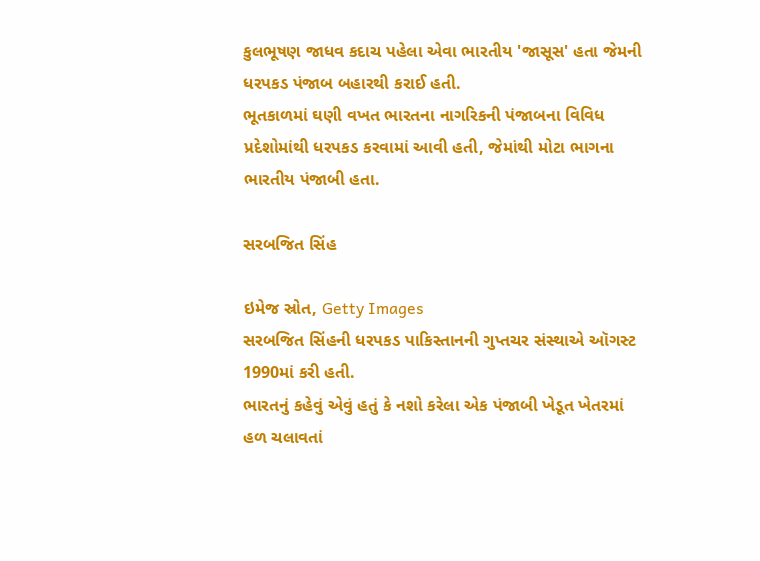કુલભૂષણ જાધવ કદાચ પહેલા એવા ભારતીય 'જાસૂસ' હતા જેમની ધરપકડ પંજાબ બહારથી કરાઈ હતી.
ભૂતકાળમાં ઘણી વખત ભારતના નાગરિકની પંજાબના વિવિધ પ્રદેશોમાંથી ધરપકડ કરવામાં આવી હતી, જેમાંથી મોટા ભાગના ભારતીય પંજાબી હતા.

સરબજિત સિંહ

ઇમેજ સ્રોત, Getty Images
સરબજિત સિંહની ધરપકડ પાકિસ્તાનની ગુપ્તચર સંસ્થાએ ઑગસ્ટ 1990માં કરી હતી.
ભારતનું કહેવું એવું હતું કે નશો કરેલા એક પંજાબી ખેડૂત ખેતરમાં હળ ચલાવતાં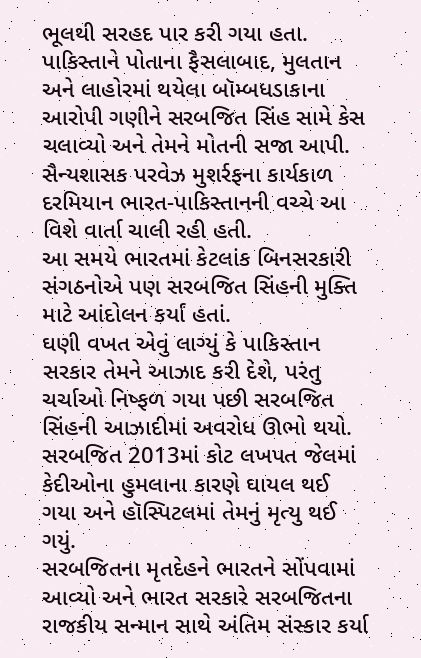ભૂલથી સરહદ પાર કરી ગયા હતા.
પાકિસ્તાને પોતાના ફૈસલાબાદ, મુલતાન અને લાહોરમાં થયેલા બૉમ્બધડાકાના આરોપી ગણીને સરબજિત સિંહ સામે કેસ ચલાવ્યો અને તેમને મોતની સજા આપી.
સૈન્યશાસક પરવેઝ મુશર્રફના કાર્યકાળ દરમિયાન ભારત-પાકિસ્તાનની વચ્ચે આ વિશે વાર્તા ચાલી રહી હતી.
આ સમયે ભારતમાં કેટલાંક બિનસરકારી સંગઠનોએ પણ સરબજિત સિંહની મુક્તિ માટે આંદોલન કર્યાં હતાં.
ઘણી વખત એવું લાગ્યું કે પાકિસ્તાન સરકાર તેમને આઝાદ કરી દેશે, પરંતુ ચર્ચાઓ નિષ્ફળ ગયા પછી સરબજિત સિંહની આઝાદીમાં અવરોધ ઊભો થયો.
સરબજિત 2013માં કોટ લખપત જેલમાં કેદીઓના હુમલાના કારણે ઘાયલ થઈ ગયા અને હૉસ્પિટલમાં તેમનું મૃત્યુ થઈ ગયું.
સરબજિતના મૃતદેહને ભારતને સોંપવામાં આવ્યો અને ભારત સરકારે સરબજિતના રાજકીય સન્માન સાથે અંતિમ સંસ્કાર કર્યા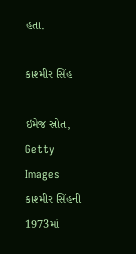હતા.

કાશ્મીર સિંહ

ઇમેજ સ્રોત, Getty Images
કાશ્મીર સિંહની 1973માં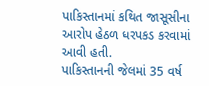પાકિસ્તાનમાં કથિત જાસૂસીના આરોપ હેઠળ ધરપકડ કરવામાં આવી હતી.
પાકિસ્તાનની જેલમાં 35 વર્ષ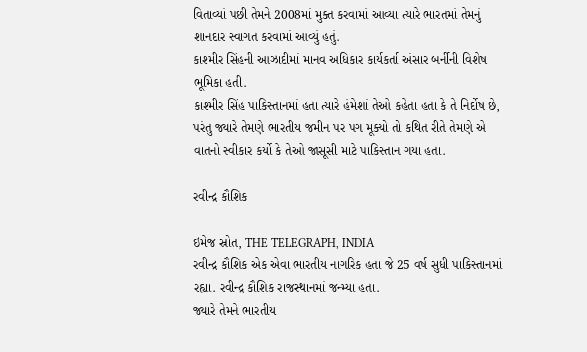વિતાવ્યાં પછી તેમને 2008માં મુક્ત કરવામાં આવ્યા ત્યારે ભારતમાં તેમનું શાનદાર સ્વાગત કરવામાં આવ્યું હતું.
કાશ્મીર સિંહની આઝાદીમાં માનવ અધિકાર કાર્યકર્તા અંસાર બર્નીની વિશેષ ભૂમિકા હતી.
કાશ્મીર સિંહ પાકિસ્તાનમાં હતા ત્યારે હંમેશાં તેઓ કહેતા હતા કે તે નિર્દોષ છે, પરંતુ જ્યારે તેમણે ભારતીય જમીન પર પગ મૂક્યો તો કથિત રીતે તેમણે એ વાતનો સ્વીકાર કર્યો કે તેઓ જાસૂસી માટે પાકિસ્તાન ગયા હતા.

રવીન્દ્ર કૌશિક

ઇમેજ સ્રોત, THE TELEGRAPH, INDIA
રવીન્દ્ર કૌશિક એક એવા ભારતીય નાગરિક હતા જે 25 વર્ષ સુધી પાકિસ્તાનમાં રહ્યા. રવીન્દ્ર કૌશિક રાજસ્થાનમાં જન્મ્યા હતા.
જ્યારે તેમને ભારતીય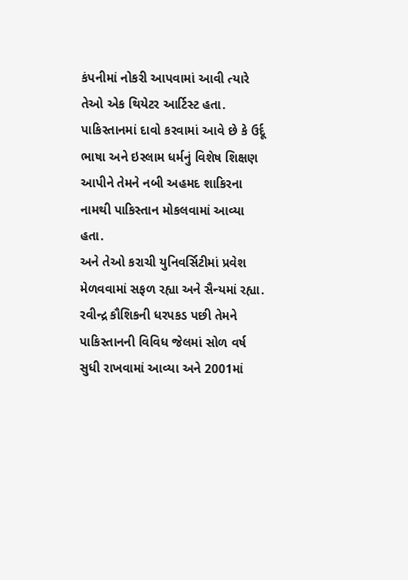કંપનીમાં નોકરી આપવામાં આવી ત્યારે તેઓ એક થિયેટર આર્ટિસ્ટ હતા.
પાકિસ્તાનમાં દાવો કરવામાં આવે છે કે ઉર્દૂ ભાષા અને ઇસ્લામ ધર્મનું વિશેષ શિક્ષણ આપીને તેમને નબી અહમદ શાકિરના નામથી પાકિસ્તાન મોકલવામાં આવ્યા હતા.
અને તેઓ કરાચી યુનિવર્સિટીમાં પ્રવેશ મેળવવામાં સફળ રહ્યા અને સૈન્યમાં રહ્યા.
રવીન્દ્ર કૌશિકની ધરપકડ પછી તેમને પાકિસ્તાનની વિવિધ જેલમાં સોળ વર્ષ સુધી રાખવામાં આવ્યા અને 2001માં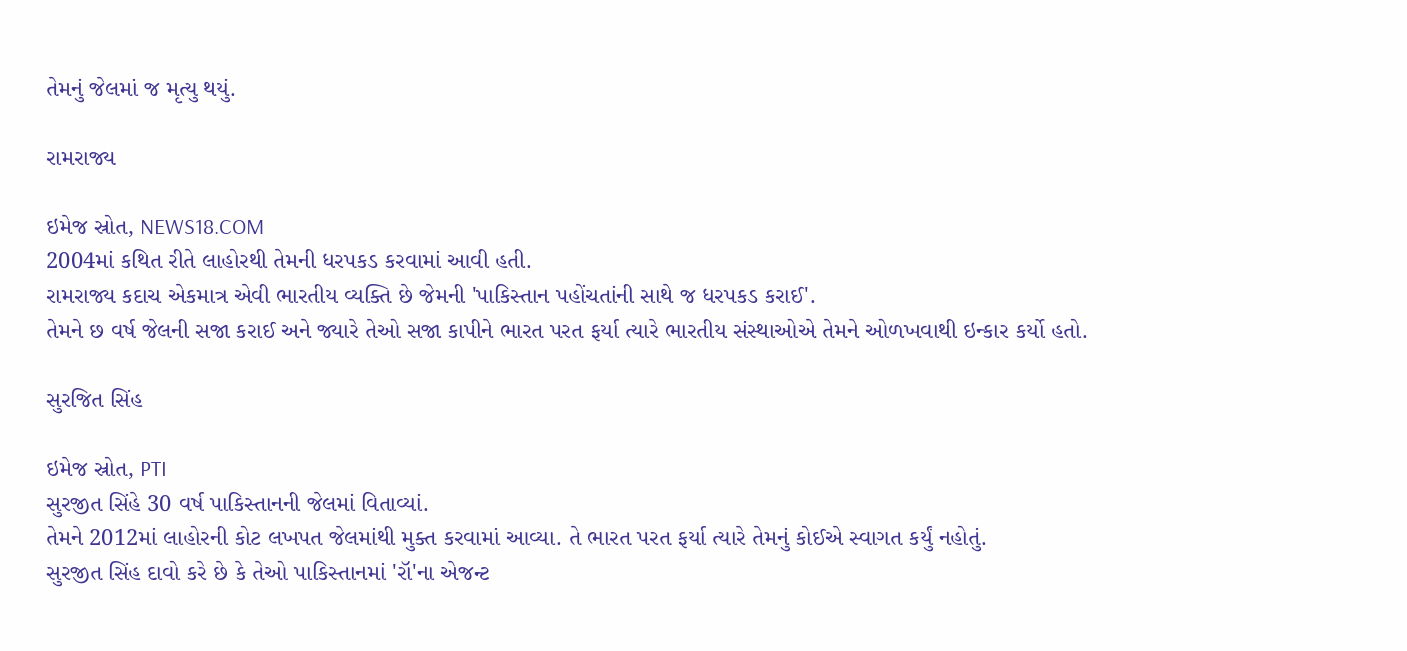તેમનું જેલમાં જ મૃત્યુ થયું.

રામરાજ્ય

ઇમેજ સ્રોત, NEWS18.COM
2004માં કથિત રીતે લાહોરથી તેમની ધરપકડ કરવામાં આવી હતી.
રામરાજ્ય કદાચ એકમાત્ર એવી ભારતીય વ્યક્તિ છે જેમની 'પાકિસ્તાન પહોંચતાંની સાથે જ ધરપકડ કરાઈ'.
તેમને છ વર્ષ જેલની સજા કરાઈ અને જ્યારે તેઓ સજા કાપીને ભારત પરત ફર્યા ત્યારે ભારતીય સંસ્થાઓએ તેમને ઓળખવાથી ઇન્કાર કર્યો હતો.

સુરજિત સિંહ

ઇમેજ સ્રોત, PTI
સુરજીત સિંહે 30 વર્ષ પાકિસ્તાનની જેલમાં વિતાવ્યાં.
તેમને 2012માં લાહોરની કોટ લખપત જેલમાંથી મુક્ત કરવામાં આવ્યા. તે ભારત પરત ફર્યા ત્યારે તેમનું કોઈએ સ્વાગત કર્યું નહોતું.
સુરજીત સિંહ દાવો કરે છે કે તેઓ પાકિસ્તાનમાં 'રૉ'ના એજન્ટ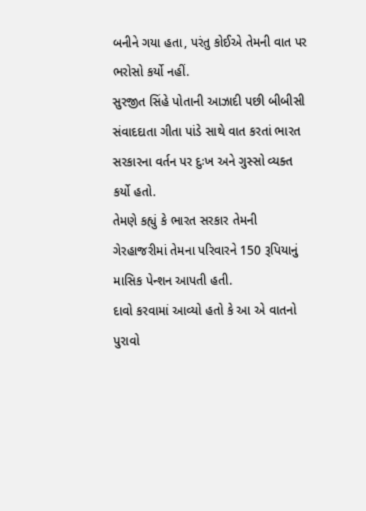બનીને ગયા હતા, પરંતુ કોઈએ તેમની વાત પર ભરોસો કર્યો નહીં.
સુરજીત સિંહે પોતાની આઝાદી પછી બીબીસી સંવાદદાતા ગીતા પાંડે સાથે વાત કરતાં ભારત સરકારના વર્તન પર દુઃખ અને ગુસ્સો વ્યક્ત કર્યો હતો.
તેમણે કહ્યું કે ભારત સરકાર તેમની ગેરહાજરીમાં તેમના પરિવારને 150 રૂપિયાનું માસિક પેન્શન આપતી હતી.
દાવો કરવામાં આવ્યો હતો કે આ એ વાતનો પુરાવો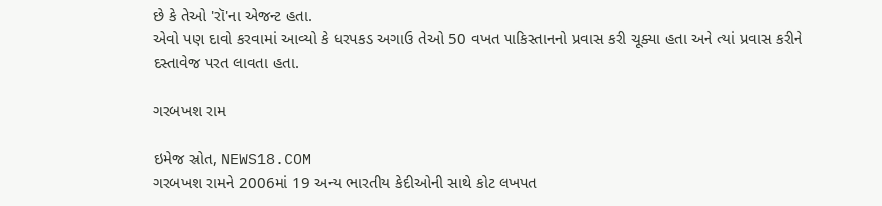છે કે તેઓ 'રૉ'ના એજન્ટ હતા.
એવો પણ દાવો કરવામાં આવ્યો કે ધરપકડ અગાઉ તેઓ 50 વખત પાકિસ્તાનનો પ્રવાસ કરી ચૂક્યા હતા અને ત્યાં પ્રવાસ કરીને દસ્તાવેજ પરત લાવતા હતા.

ગરબખશ રામ

ઇમેજ સ્રોત, NEWS18.COM
ગરબખશ રામને 2006માં 19 અન્ય ભારતીય કેદીઓની સાથે કોટ લખપત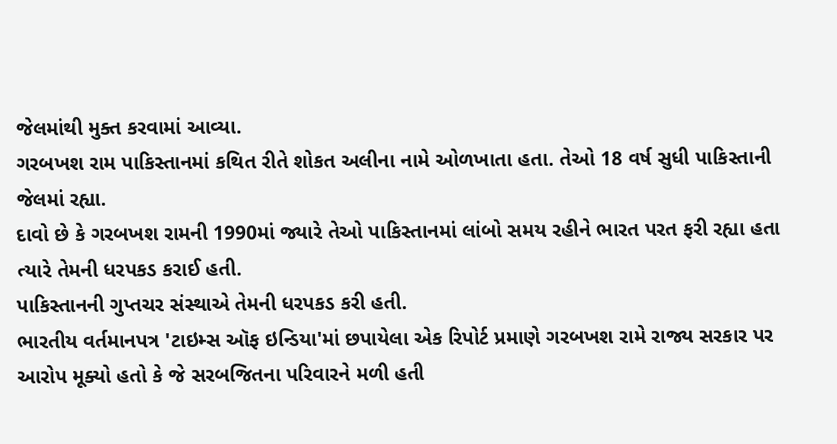જેલમાંથી મુક્ત કરવામાં આવ્યા.
ગરબખશ રામ પાકિસ્તાનમાં કથિત રીતે શોકત અલીના નામે ઓળખાતા હતા. તેઓ 18 વર્ષ સુધી પાકિસ્તાની જેલમાં રહ્યા.
દાવો છે કે ગરબખશ રામની 1990માં જ્યારે તેઓ પાકિસ્તાનમાં લાંબો સમય રહીને ભારત પરત ફરી રહ્યા હતા ત્યારે તેમની ધરપકડ કરાઈ હતી.
પાકિસ્તાનની ગુપ્તચર સંસ્થાએ તેમની ધરપકડ કરી હતી.
ભારતીય વર્તમાનપત્ર 'ટાઇમ્સ ઑફ ઇન્ડિયા'માં છપાયેલા એક રિપોર્ટ પ્રમાણે ગરબખશ રામે રાજ્ય સરકાર પર આરોપ મૂક્યો હતો કે જે સરબજિતના પરિવારને મળી હતી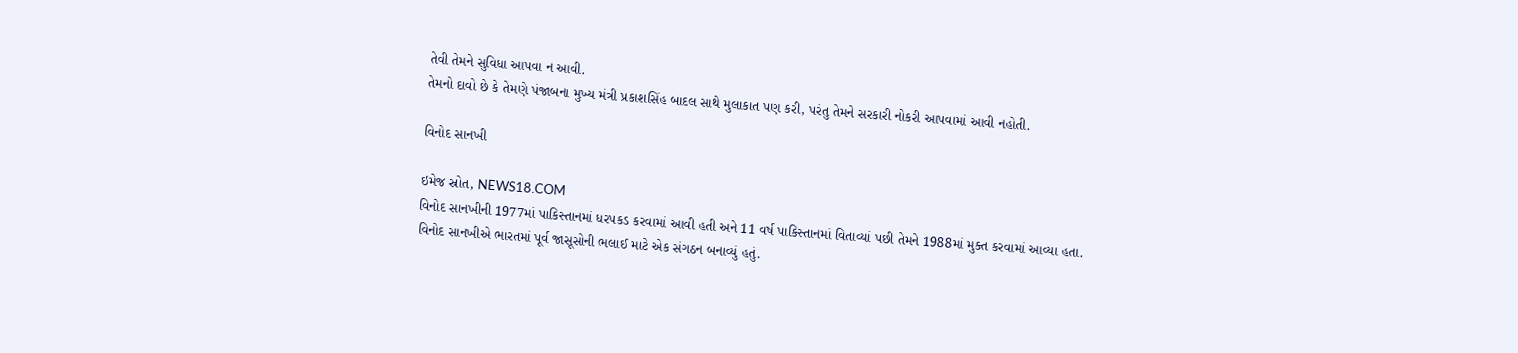તેવી તેમને સુવિધા આપવા ન આવી.
તેમનો દાવો છે કે તેમણે પંજાબના મુખ્ય મંત્રી પ્રકાશસિંહ બાદલ સાથે મુલાકાત પણ કરી, પરંતુ તેમને સરકારી નોકરી આપવામાં આવી નહોતી.

વિનોદ સાનખી

ઇમેજ સ્રોત, NEWS18.COM
વિનોદ સાનખીની 1977માં પાકિસ્તાનમાં ધરપકડ કરવામાં આવી હતી અને 11 વર્ષ પાકિસ્તાનમાં વિતાવ્યાં પછી તેમને 1988માં મુક્ત કરવામાં આવ્યા હતા.
વિનોદ સાનખીએ ભારતમાં પૂર્વ જાસૂસોની ભલાઈ માટે એક સંગઠન બનાવ્યું હતું.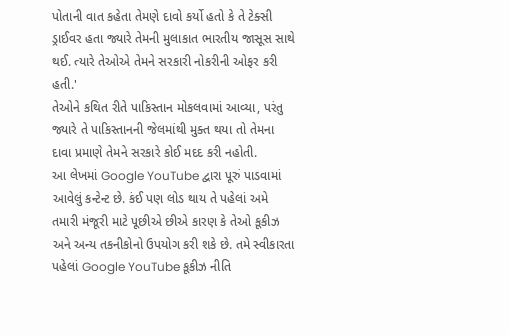પોતાની વાત કહેતા તેમણે દાવો કર્યો હતો કે તે ટેક્સી ડ્રાઈવર હતા જ્યારે તેમની મુલાકાત ભારતીય જાસૂસ સાથે થઈ. ત્યારે તેઓએ તેમને સરકારી નોકરીની ઓફર કરી હતી.'
તેઓને કથિત રીતે પાકિસ્તાન મોકલવામાં આવ્યા, પરંતુ જ્યારે તે પાકિસ્તાનની જેલમાંથી મુક્ત થયા તો તેમના દાવા પ્રમાણે તેમને સરકારે કોઈ મદદ કરી નહોતી.
આ લેખમાં Google YouTube દ્વારા પૂરું પાડવામાં આવેલું કન્ટેન્ટ છે. કંઈ પણ લોડ થાય તે પહેલાં અમે તમારી મંજૂરી માટે પૂછીએ છીએ કારણ કે તેઓ કૂકીઝ અને અન્ય તકનીકોનો ઉપયોગ કરી શકે છે. તમે સ્વીકારતા પહેલાં Google YouTube કૂકીઝ નીતિ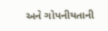અને ગોપનીયતાની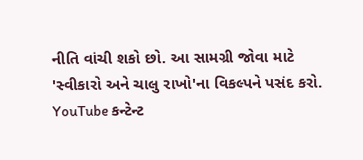નીતિ વાંચી શકો છો. આ સામગ્રી જોવા માટે 'સ્વીકારો અને ચાલુ રાખો'ના વિકલ્પને પસંદ કરો.
YouTube કન્ટેન્ટ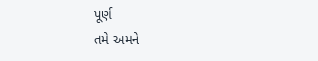પૂર્ણ
તમે અમને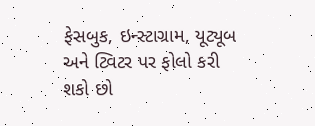ફેસબુક, ઇન્સ્ટાગ્રામ, યૂટ્યૂબ અને ટ્વિટર પર ફોલો કરી શકો છો